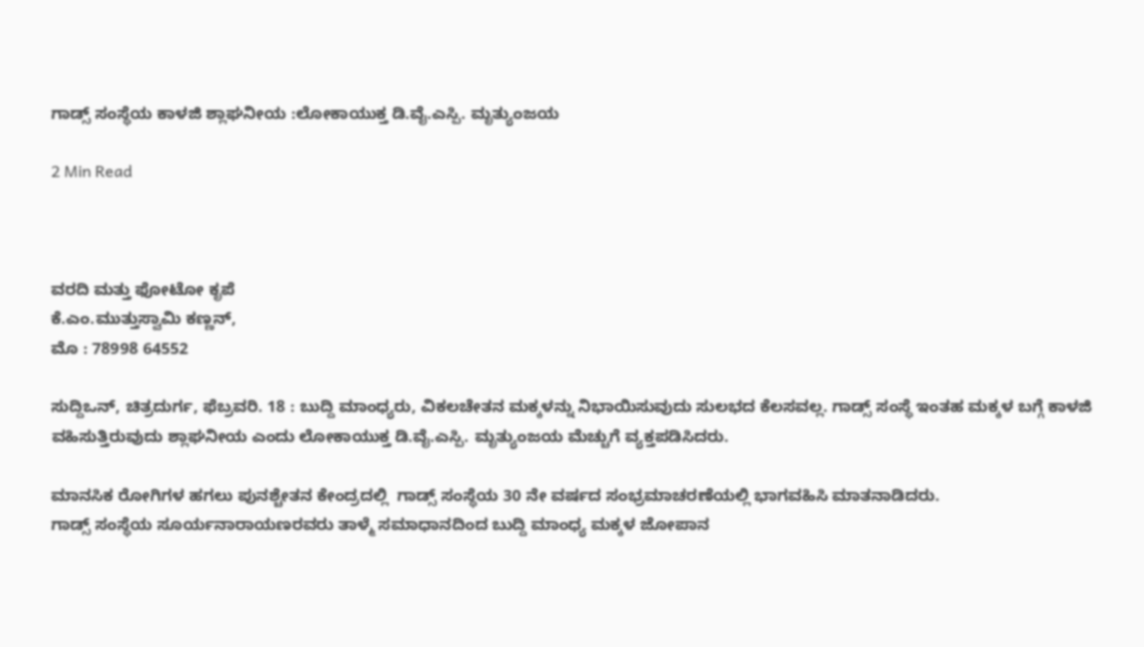ಗಾಡ್ಸ್ ಸಂಸ್ಥೆಯ ಕಾಳಜಿ ಶ್ಲಾಘನೀಯ :ಲೋಕಾಯುಕ್ತ ಡಿ.ವೈ.ಎಸ್ಪಿ. ಮೃತ್ಯುಂಜಯ

2 Min Read



ವರದಿ ಮತ್ತು ಫೋಟೋ ಕೃಪೆ
ಕೆ.ಎಂ.ಮುತ್ತುಸ್ವಾಮಿ ಕಣ್ಣನ್,
ಮೊ : 78998 64552

ಸುದ್ದಿಒನ್, ಚಿತ್ರದುರ್ಗ, ಫೆಬ್ರವರಿ. 18 : ಬುದ್ದಿ ಮಾಂಧ್ಯರು, ವಿಕಲಚೇತನ ಮಕ್ಕಳನ್ನು ನಿಭಾಯಿಸುವುದು ಸುಲಭದ ಕೆಲಸವಲ್ಲ. ಗಾಡ್ಸ್ ಸಂಸ್ಥೆ ಇಂತಹ ಮಕ್ಕಳ ಬಗ್ಗೆ ಕಾಳಜಿ ವಹಿಸುತ್ತಿರುವುದು ಶ್ಲಾಘನೀಯ ಎಂದು ಲೋಕಾಯುಕ್ತ ಡಿ.ವೈ.ಎಸ್ಪಿ. ಮೃತ್ಯುಂಜಯ ಮೆಚ್ಚುಗೆ ವ್ಯಕ್ತಪಡಿಸಿದರು.

ಮಾನಸಿಕ ರೋಗಿಗಳ ಹಗಲು ಪುನಶ್ಚೇತನ ಕೇಂದ್ರದಲ್ಲಿ  ಗಾಡ್ಸ್ ಸಂಸ್ಥೆಯ 30 ನೇ ವರ್ಷದ ಸಂಭ್ರಮಾಚರಣೆಯಲ್ಲಿ ಭಾಗವಹಿಸಿ ಮಾತನಾಡಿದರು.
ಗಾಡ್ಸ್ ಸಂಸ್ಥೆಯ ಸೂರ್ಯನಾರಾಯಣರವರು ತಾಳ್ಮೆ ಸಮಾಧಾನದಿಂದ ಬುದ್ದಿ ಮಾಂಧ್ಯ ಮಕ್ಕಳ ಜೋಪಾನ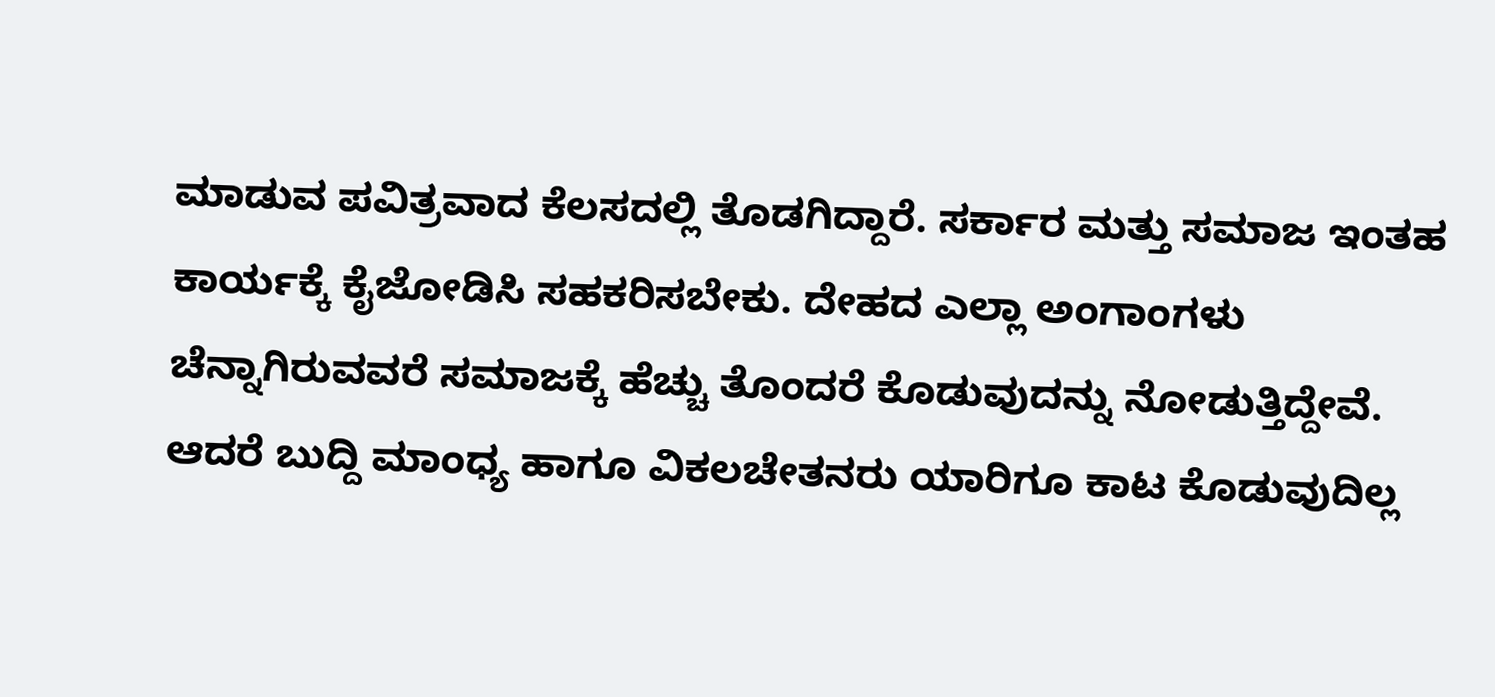ಮಾಡುವ ಪವಿತ್ರವಾದ ಕೆಲಸದಲ್ಲಿ ತೊಡಗಿದ್ದಾರೆ. ಸರ್ಕಾರ ಮತ್ತು ಸಮಾಜ ಇಂತಹ ಕಾರ್ಯಕ್ಕೆ ಕೈಜೋಡಿಸಿ ಸಹಕರಿಸಬೇಕು. ದೇಹದ ಎಲ್ಲಾ ಅಂಗಾಂಗಳು ಚೆನ್ನಾಗಿರುವವರೆ ಸಮಾಜಕ್ಕೆ ಹೆಚ್ಚು ತೊಂದರೆ ಕೊಡುವುದನ್ನು ನೋಡುತ್ತಿದ್ದೇವೆ. ಆದರೆ ಬುದ್ದಿ ಮಾಂಧ್ಯ ಹಾಗೂ ವಿಕಲಚೇತನರು ಯಾರಿಗೂ ಕಾಟ ಕೊಡುವುದಿಲ್ಲ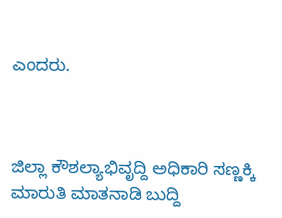ಎಂದರು.



ಜಿಲ್ಲಾ ಕೌಶಲ್ಯಾಭಿವೃದ್ದಿ ಅಧಿಕಾರಿ ಸಣ್ಣಕ್ಕಿ ಮಾರುತಿ ಮಾತನಾಡಿ ಬುದ್ದಿ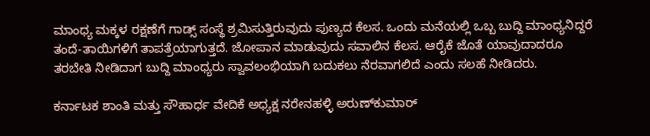ಮಾಂಧ್ಯ ಮಕ್ಕಳ ರಕ್ಷಣೆಗೆ ಗಾಡ್ಸ್ ಸಂಸ್ಥೆ ಶ್ರಮಿಸುತ್ತಿರುವುದು ಪುಣ್ಯದ ಕೆಲಸ. ಒಂದು ಮನೆಯಲ್ಲಿ ಒಬ್ಬ ಬುದ್ದಿ ಮಾಂಧ್ಯನಿದ್ದರೆ ತಂದೆ-ತಾಯಿಗಳಿಗೆ ತಾಪತ್ರೆಯಾಗುತ್ತದೆ. ಜೋಪಾನ ಮಾಡುವುದು ಸವಾಲಿನ ಕೆಲಸ. ಆರೈಕೆ ಜೊತೆ ಯಾವುದಾದರೂ ತರಬೇತಿ ನೀಡಿದಾಗ ಬುದ್ದಿ ಮಾಂಧ್ಯರು ಸ್ವಾವಲಂಭಿಯಾಗಿ ಬದುಕಲು ನೆರವಾಗಲಿದೆ ಎಂದು ಸಲಹೆ ನೀಡಿದರು.

ಕರ್ನಾಟಕ ಶಾಂತಿ ಮತ್ತು ಸೌಹಾರ್ಧ ವೇದಿಕೆ ಅಧ್ಯಕ್ಷ ನರೇನಹಳ್ಳಿ ಅರುಣ್‍ಕುಮಾರ್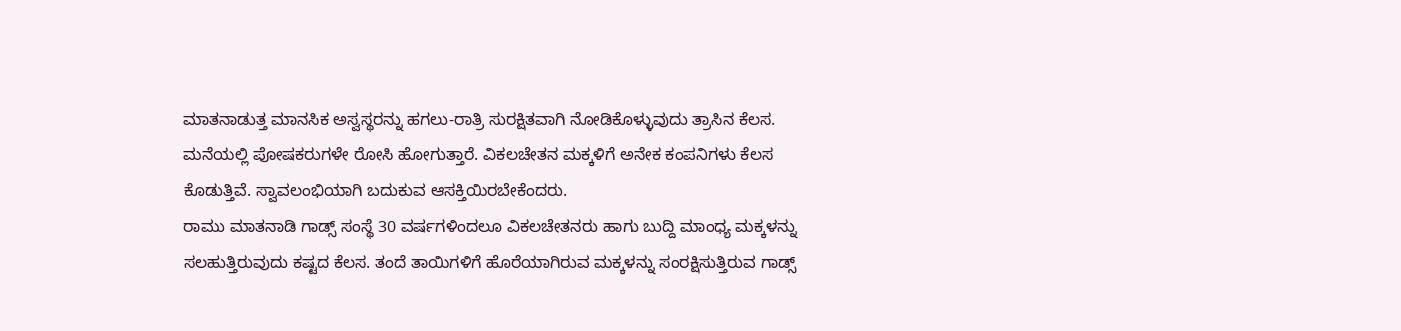ಮಾತನಾಡುತ್ತ ಮಾನಸಿಕ ಅಸ್ವಸ್ಥರನ್ನು ಹಗಲು-ರಾತ್ರಿ ಸುರಕ್ಷಿತವಾಗಿ ನೋಡಿಕೊಳ್ಳುವುದು ತ್ರಾಸಿನ ಕೆಲಸ. ಮನೆಯಲ್ಲಿ ಪೋಷಕರುಗಳೇ ರೋಸಿ ಹೋಗುತ್ತಾರೆ. ವಿಕಲಚೇತನ ಮಕ್ಕಳಿಗೆ ಅನೇಕ ಕಂಪನಿಗಳು ಕೆಲಸ ಕೊಡುತ್ತಿವೆ. ಸ್ವಾವಲಂಭಿಯಾಗಿ ಬದುಕುವ ಆಸಕ್ತಿಯಿರಬೇಕೆಂದರು.
ರಾಮು ಮಾತನಾಡಿ ಗಾಡ್ಸ್ ಸಂಸ್ಥೆ 30 ವರ್ಷಗಳಿಂದಲೂ ವಿಕಲಚೇತನರು ಹಾಗು ಬುದ್ದಿ ಮಾಂಧ್ಯ ಮಕ್ಕಳನ್ನು ಸಲಹುತ್ತಿರುವುದು ಕಷ್ಟದ ಕೆಲಸ. ತಂದೆ ತಾಯಿಗಳಿಗೆ ಹೊರೆಯಾಗಿರುವ ಮಕ್ಕಳನ್ನು ಸಂರಕ್ಷಿಸುತ್ತಿರುವ ಗಾಡ್ಸ್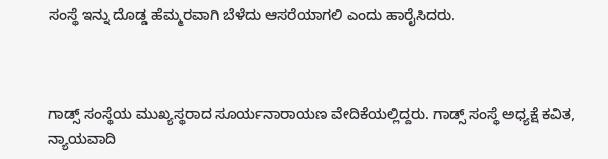ಸಂಸ್ಥೆ ಇನ್ನು ದೊಡ್ಡ ಹೆಮ್ಮರವಾಗಿ ಬೆಳೆದು ಆಸರೆಯಾಗಲಿ ಎಂದು ಹಾರೈಸಿದರು.



ಗಾಡ್ಸ್ ಸಂಸ್ಥೆಯ ಮುಖ್ಯಸ್ಥರಾದ ಸೂರ್ಯನಾರಾಯಣ ವೇದಿಕೆಯಲ್ಲಿದ್ದರು. ಗಾಡ್ಸ್ ಸಂಸ್ಥೆ ಅಧ್ಯಕ್ಷೆ ಕವಿತ, ನ್ಯಾಯವಾದಿ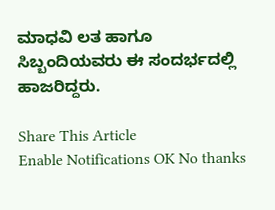ಮಾಧವಿ ಲತ ಹಾಗೂ ಸಿಬ್ಬಂದಿಯವರು ಈ ಸಂದರ್ಭದಲ್ಲಿ ಹಾಜರಿದ್ದರು.

Share This Article
Enable Notifications OK No thanks